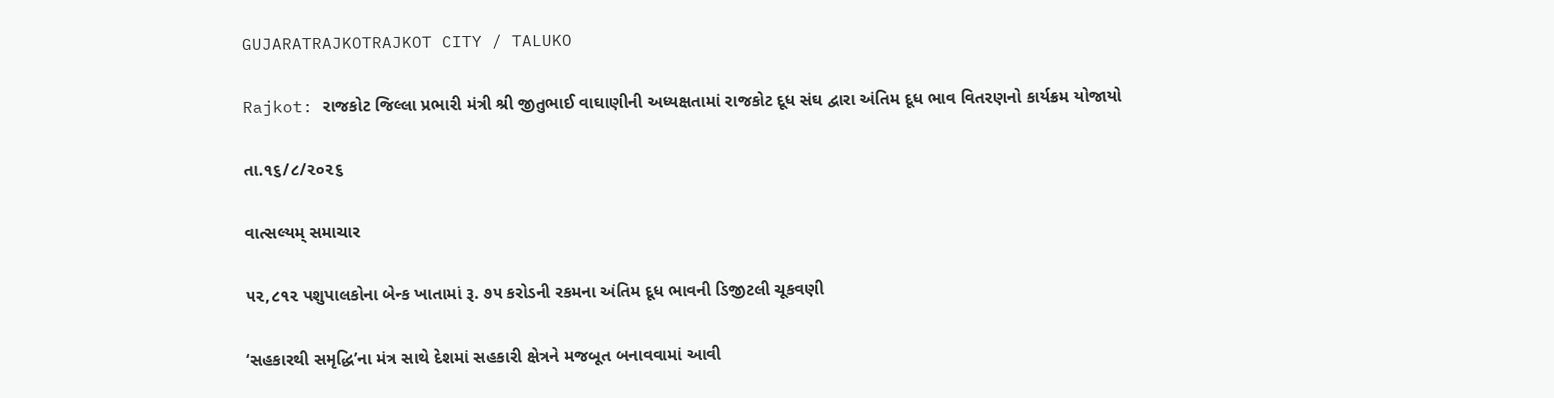GUJARATRAJKOTRAJKOT CITY / TALUKO

Rajkot: રાજકોટ જિલ્લા પ્રભારી મંત્રી શ્રી જીતુભાઈ વાઘાણીની અધ્યક્ષતામાં રાજકોટ દૂધ સંઘ દ્વારા અંતિમ દૂધ ભાવ વિતરણનો કાર્યક્રમ યોજાયો

તા.૧૬/૮/૨૦૨૬

વાત્સલ્યમ્ સમાચાર

૫૨,૮૧૨ પશુપાલકોના બેન્ક ખાતામાં રૂ. ૭૫ કરોડની રકમના અંતિમ દૂધ ભાવની ડિજીટલી ચૂકવણી

‘સહકારથી સમૃદ્ધિ’ના મંત્ર સાથે દેશમાં સહકારી ક્ષેત્રને મજબૂત બનાવવામાં આવી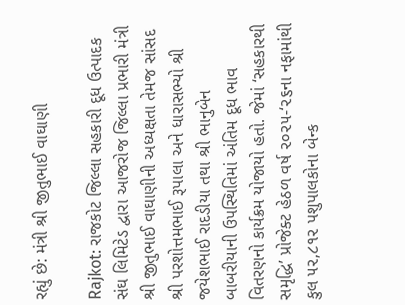રહ્યું છે: મંત્રી શ્રી જીતુભાઈ વાઘાણી

Rajkot: રાજકોટ જિલ્લા સહકારી દૂધ ઉત્પાદક સંઘ લિમિટેડ દ્વારા આજરોજ જિલ્લા પ્રભારી મંત્રી શ્રી જીતુભાઈ વાઘાણીની અધ્યક્ષતા તેમજ સાંસદ શ્રી પરશોત્તમભાઈ રૂપાલા અને ધારાસભ્યો શ્રી જયેશભાઈ રાદડીયા તથા શ્રી ભાનુબેન બાબરીયાની ઉપસ્થિતિમાં અંતિમ દૂધ ભાવ વિતરણનો કાર્યક્રમ યોજાયો હતો. જેમાં ‘સહકારથી સમૃદ્ધિ’ પ્રોજેક્ટ હેઠળ વર્ષ ૨૦૨૫-‘૨૬ના નફામાંથી કુલ ૫૨,૮૧૨ પશુપાલકોના બેન્ક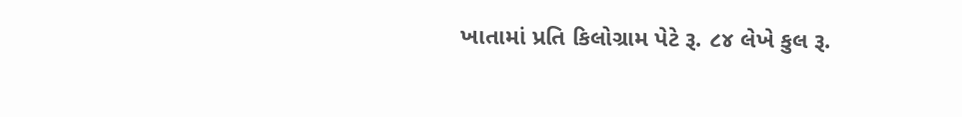ખાતામાં પ્રતિ કિલોગ્રામ પેટે રૂ. ૮૪ લેખે કુલ રૂ.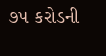૭૫ કરોડની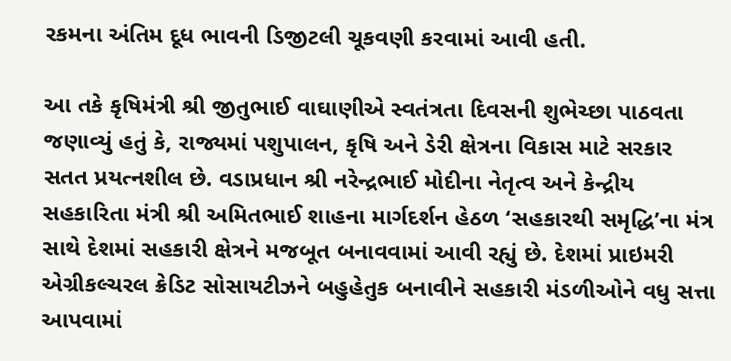રકમના અંતિમ દૂધ ભાવની ડિજીટલી ચૂકવણી કરવામાં આવી હતી.

આ તકે કૃષિમંત્રી શ્રી જીતુભાઈ વાઘાણીએ સ્વતંત્રતા દિવસની શુભેચ્છા પાઠવતા જણાવ્યું હતું કે, રાજ્યમાં પશુપાલન, કૃષિ અને ડેરી ક્ષેત્રના વિકાસ માટે સરકાર સતત પ્રયત્નશીલ છે. વડાપ્રધાન શ્રી નરેન્દ્રભાઈ મોદીના નેતૃત્વ અને કેન્દ્રીય સહકારિતા મંત્રી શ્રી અમિતભાઈ શાહના માર્ગદર્શન હેઠળ ‘સહકારથી સમૃદ્ધિ’ના મંત્ર સાથે દેશમાં સહકારી ક્ષેત્રને મજબૂત બનાવવામાં આવી રહ્યું છે. દેશમાં પ્રાઇમરી એગ્રીકલ્ચરલ ક્રેડિટ સોસાયટીઝને બહુહેતુક બનાવીને સહકારી મંડળીઓને વધુ સત્તા આપવામાં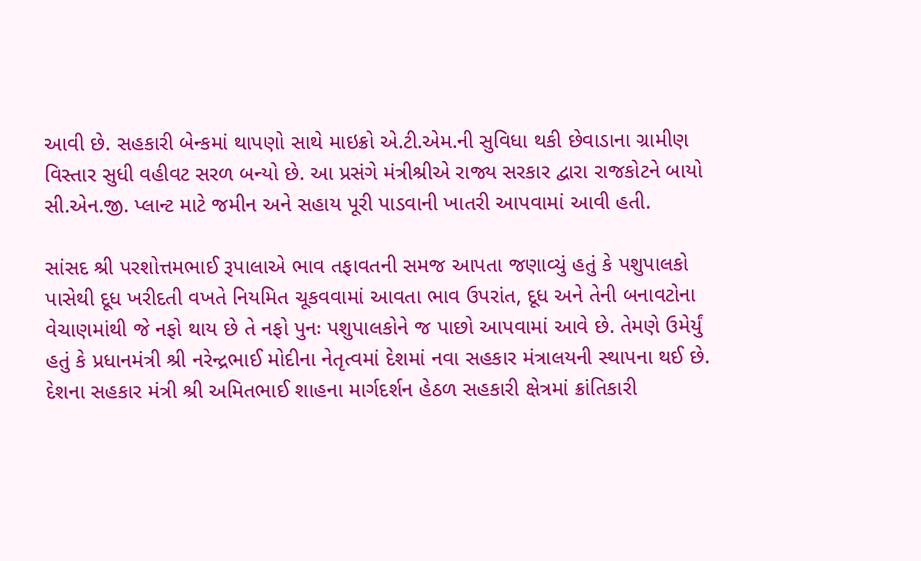આવી છે. સહકારી બેન્કમાં થાપણો સાથે માઇક્રો એ.ટી.એમ.ની સુવિધા થકી છેવાડાના ગ્રામીણ વિસ્તાર સુધી વહીવટ સરળ બન્યો છે. આ પ્રસંગે મંત્રીશ્રીએ રાજ્ય સરકાર દ્વારા રાજકોટને બાયો સી.એન.જી. પ્લાન્ટ માટે જમીન અને સહાય પૂરી પાડવાની ખાતરી આપવામાં આવી હતી.

સાંસદ શ્રી પરશોત્તમભાઈ રૂપાલાએ ભાવ તફાવતની સમજ આપતા જણાવ્યું હતું કે પશુપાલકો પાસેથી દૂધ ખરીદતી વખતે નિયમિત ચૂકવવામાં આવતા ભાવ ઉપરાંત, દૂધ અને તેની બનાવટોના વેચાણમાંથી જે નફો થાય છે તે નફો પુનઃ પશુપાલકોને જ પાછો આપવામાં આવે છે. તેમણે ઉમેર્યું હતું કે પ્રધાનમંત્રી શ્રી નરેન્દ્રભાઈ મોદીના નેતૃત્વમાં દેશમાં નવા સહકાર મંત્રાલયની સ્થાપના થઈ છે. દેશના સહકાર મંત્રી શ્રી અમિતભાઈ શાહના માર્ગદર્શન હેઠળ સહકારી ક્ષેત્રમાં ક્રાંતિકારી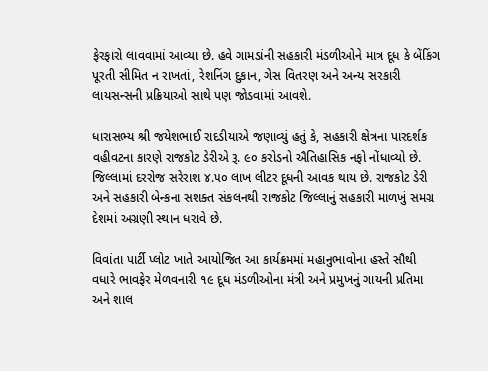ફેરફારો લાવવામાં આવ્યા છે. હવે ગામડાંની સહકારી મંડળીઓને માત્ર દૂધ કે બેંકિંગ પૂરતી સીમિત ન રાખતાં, રેશનિંગ દુકાન, ગેસ વિતરણ અને અન્ય સરકારી લાયસન્સની પ્રક્રિયાઓ સાથે પણ જોડવામાં આવશે.

ધારાસભ્ય શ્રી જયેશભાઈ રાદડીયાએ જણાવ્યું હતું કે, સહકારી ક્ષેત્રના પારદર્શક વહીવટના કારણે રાજકોટ ડેરીએ રૂ. ૯૦ કરોડનો ઐતિહાસિક નફો નોંધાવ્યો છે. જિલ્લામાં દરરોજ સરેરાશ ૪.૫૦ લાખ લીટર દૂધની આવક થાય છે. રાજકોટ ડેરી અને સહકારી બેન્કના સશક્ત સંકલનથી રાજકોટ જિલ્લાનું સહકારી માળખું સમગ્ર દેશમાં અગ્રણી સ્થાન ધરાવે છે.

વિવાંતા પાર્ટી પ્લોટ ખાતે આયોજિત આ કાર્યક્રમમાં મહાનુભાવોના હસ્તે સૌથી વધારે ભાવફેર મેળવનારી ૧૯ દૂધ મંડળીઓના મંત્રી અને પ્રમુખનું ગાયની પ્રતિમા અને શાલ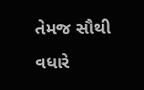તેમજ સૌથી વધારે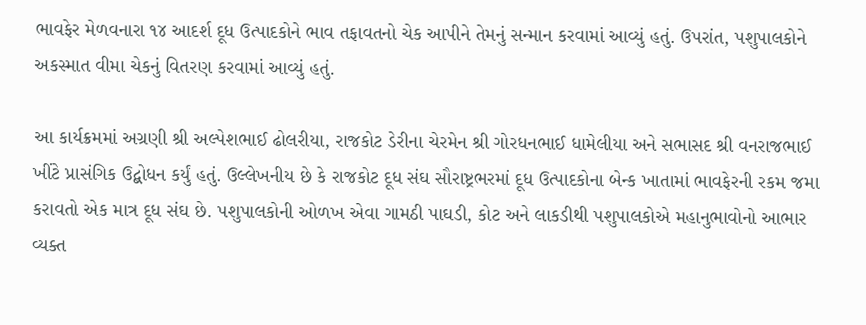ભાવફેર મેળવનારા ૧૪ આદર્શ દૂધ ઉત્પાદકોને ભાવ તફાવતનો ચેક આપીને તેમનું સન્માન કરવામાં આવ્યું હતું. ઉપરાંત, પશુપાલકોને અકસ્માત વીમા ચેકનું વિતરણ કરવામાં આવ્યું હતું.

આ કાર્યક્રમમાં અગ્રણી શ્રી અલ્પેશભાઈ ઢોલરીયા, રાજકોટ ડેરીના ચેરમેન શ્રી ગોરધનભાઈ ધામેલીયા અને સભાસદ શ્રી વનરાજભાઈ ખીંટે પ્રાસંગિક ઉદ્બોધન કર્યું હતું. ઉલ્લેખનીય છે કે રાજકોટ દૂધ સંઘ સૌરાષ્ટ્રભરમાં દૂધ ઉત્પાદકોના બેન્ક ખાતામાં ભાવફેરની રકમ જમા કરાવતો એક માત્ર દૂધ સંઘ છે. પશુપાલકોની ઓળખ એવા ગામઠી પાઘડી, કોટ અને લાકડીથી પશુપાલકોએ મહાનુભાવોનો આભાર વ્યક્ત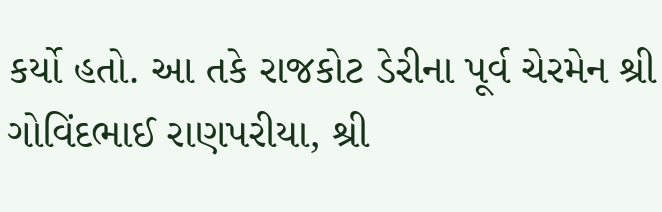કર્યો હતો. આ તકે રાજકોટ ડેરીના પૂર્વ ચેરમેન શ્રી ગોવિંદભાઈ રાણપરીયા, શ્રી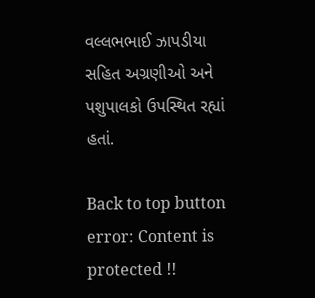વલ્લભભાઈ ઝાપડીયા સહિત અગ્રણીઓ અને પશુપાલકો ઉપસ્થિત રહ્યાં હતાં.

Back to top button
error: Content is protected !!